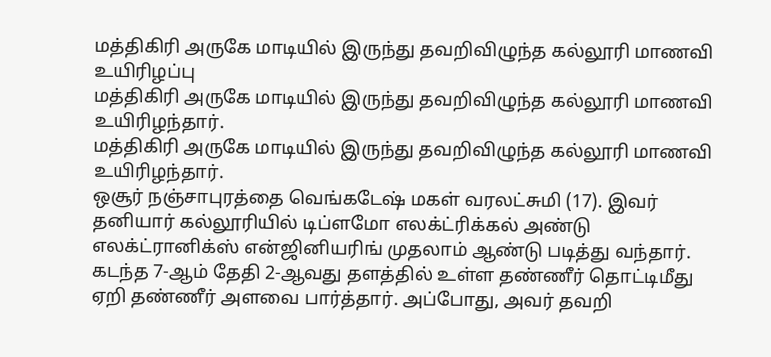மத்திகிரி அருகே மாடியில் இருந்து தவறிவிழுந்த கல்லூரி மாணவி உயிரிழப்பு
மத்திகிரி அருகே மாடியில் இருந்து தவறிவிழுந்த கல்லூரி மாணவி உயிரிழந்தார்.
மத்திகிரி அருகே மாடியில் இருந்து தவறிவிழுந்த கல்லூரி மாணவி உயிரிழந்தார்.
ஒசூர் நஞ்சாபுரத்தை வெங்கடேஷ் மகள் வரலட்சுமி (17). இவர் தனியார் கல்லூரியில் டிப்ளமோ எலக்ட்ரிக்கல் அண்டு எலக்ட்ரானிக்ஸ் என்ஜினியரிங் முதலாம் ஆண்டு படித்து வந்தார். கடந்த 7-ஆம் தேதி 2-ஆவது தளத்தில் உள்ள தண்ணீர் தொட்டிமீது ஏறி தண்ணீர் அளவை பார்த்தார். அப்போது, அவர் தவறி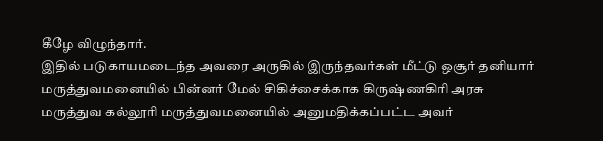கீழே விழுந்தார்.
இதில் படுகாயமடைந்த அவரை அருகில் இருந்தவர்கள் மீட்டு ஒசூர் தனியார் மருத்துவமனையில் பின்னர் மேல் சிகிச்சைக்காக கிருஷ்ணகிரி அரசு மருத்துவ கல்லூரி மருத்துவமனையில் அனுமதிக்கப்பட்ட அவர்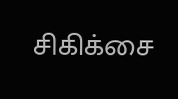சிகிக்சை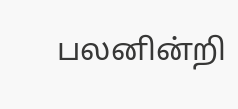பலனின்றி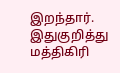இறந்தார். இதுகுறித்து மத்திகிரி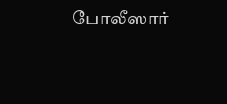போலீஸார்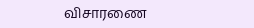விசாரணை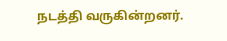நடத்தி வருகின்றனர்.